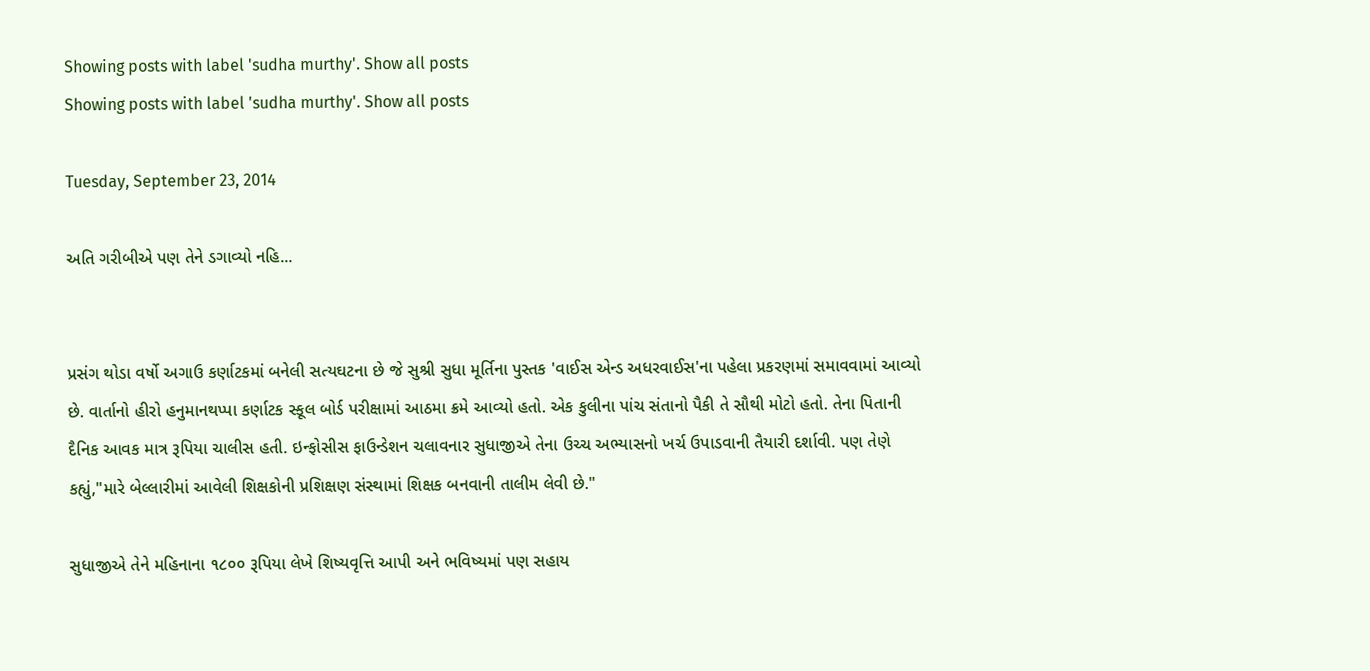Showing posts with label 'sudha murthy'. Show all posts
Showing posts with label 'sudha murthy'. Show all posts

Tuesday, September 23, 2014

અતિ ગરીબીએ પણ તેને ડગાવ્યો નહિ...


પ્રસંગ થોડા વર્ષો અગાઉ કર્ણાટકમાં બનેલી સત્યઘટના છે જે સુશ્રી સુધા મૂર્તિના પુસ્તક 'વાઈસ એન્ડ અધરવાઈસ'ના પહેલા પ્રકરણમાં સમાવવામાં આવ્યો છે. વાર્તાનો હીરો હનુમાનથપ્પા કર્ણાટક સ્કૂલ બોર્ડ પરીક્ષામાં આઠમા ક્રમે આવ્યો હતો. એક કુલીના પાંચ સંતાનો પૈકી તે સૌથી મોટો હતો. તેના પિતાની દૈનિક આવક માત્ર રૂપિયા ચાલીસ હતી. ઇન્ફોસીસ ફાઉન્ડેશન ચલાવનાર સુધાજીએ તેના ઉચ્ચ અભ્યાસનો ખર્ચ ઉપાડવાની તૈયારી દર્શાવી. પણ તેણે કહ્યું,"મારે બેલ્લારીમાં આવેલી શિક્ષકોની પ્રશિક્ષણ સંસ્થામાં શિક્ષક બનવાની તાલીમ લેવી છે."

સુધાજીએ તેને મહિનાના ૧૮૦૦ રૂપિયા લેખે શિષ્યવૃત્તિ આપી અને ભવિષ્યમાં પણ સહાય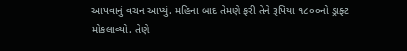આપવાનું વચન આપ્યું. મહિના બાદ તેમણે ફરી તેને રૂપિયા ૧૮૦૦નો ડ્રાફ્ટ મોકલાવ્યો. તેણે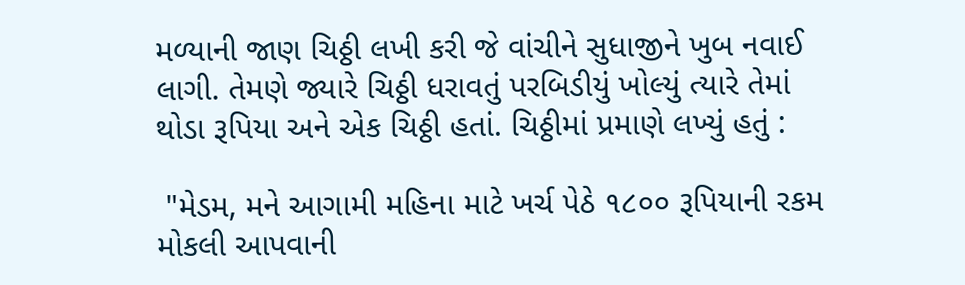મળ્યાની જાણ ચિઠ્ઠી લખી કરી જે વાંચીને સુધાજીને ખુબ નવાઈ લાગી. તેમણે જ્યારે ચિઠ્ઠી ધરાવતું પરબિડીયું ખોલ્યું ત્યારે તેમાં થોડા રૂપિયા અને એક ચિઠ્ઠી હતાં. ચિઠ્ઠીમાં પ્રમાણે લખ્યું હતું :

 "મેડમ, મને આગામી મહિના માટે ખર્ચ પેઠે ૧૮૦૦ રૂપિયાની રકમ મોકલી આપવાની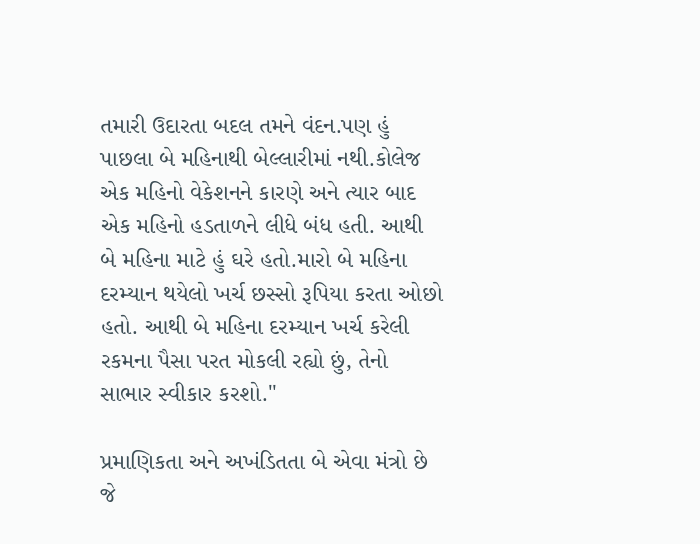તમારી ઉદારતા બદલ તમને વંદન.પણ હું પાછલા બે મહિનાથી બેલ્લારીમાં નથી.કોલેજ એક મહિનો વેકેશનને કારણે અને ત્યાર બાદ એક મહિનો હડતાળને લીધે બંધ હતી. આથી બે મહિના માટે હું ઘરે હતો.મારો બે મહિના દરમ્યાન થયેલો ખર્ચ છસ્સો રૂપિયા કરતા ઓછો હતો. આથી બે મહિના દરમ્યાન ખર્ચ કરેલી રકમના પૈસા પરત મોકલી રહ્યો છું, તેનો સાભાર સ્વીકાર કરશો."

પ્રમાણિકતા અને અખંડિતતા બે એવા મંત્રો છે જે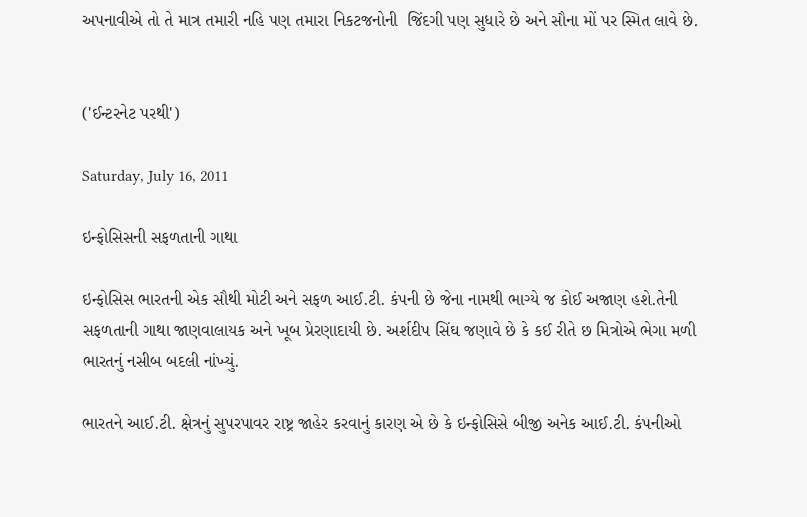અપનાવીએ તો તે માત્ર તમારી નહિ પણ તમારા નિકટજનોની  જિંદગી પણ સુધારે છે અને સૌના મોં પર સ્મિત લાવે છે.


('ઈન્ટરનેટ પરથી')

Saturday, July 16, 2011

ઇન્ફોસિસની સફળતાની ગાથા

ઇન્ફોસિસ ભારતની એક સૌથી મોટી અને સફળ આઈ.ટી. કંપની છે જેના નામથી ભાગ્યે જ કોઈ અજાણ હશે.તેની સફળતાની ગાથા જાણવાલાયક અને ખૂબ પ્રેરણાદાયી છે. અર્શદીપ સિંઘ જણાવે છે કે કઈ રીતે છ મિત્રોએ ભેગા મળી ભારતનું નસીબ બદલી નાંખ્યું.

ભારતને આઈ.ટી. ક્ષેત્રનું સુપરપાવર રાષ્ટ્ર જાહેર કરવાનું કારણ એ છે કે ઇન્ફોસિસે બીજી અનેક આઈ.ટી. કંપનીઓ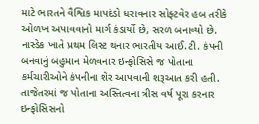માટે ભારતને વૈશ્વિક માપદંડો ધરાવનાર સોફ્ટવેર હબ તરીકે ઓળખ અપાવવાનો માર્ગ કંડાર્યો છે, સરળ બનાવ્યો છે. નાસ્ડેક ખાતે પ્રથમ લિસ્ટ થનાર ભારતીય આઈ.ટી. કંપની બનવાનું બહુમાન મેળવનાર ઇન્ફોસિસે જ પોતાના કર્મચારીઓને કંપનીના શેર આપવાની શરૂઆત કરી હતી. તાજેતરમાં જ પોતાના અસ્તિત્વના ત્રીસ વર્ષ પૂરા કરનાર ઇન્ફોસિસનો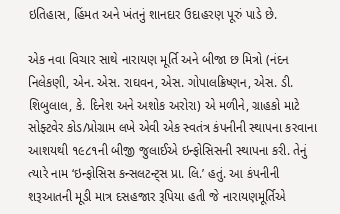ઇતિહાસ, હિંમત અને ખંતનું શાનદાર ઉદાહરણ પૂરું પાડે છે.

એક નવા વિચાર સાથે નારાયણ મૂર્તિ અને બીજા છ મિત્રો (નંદન નિલેકણી, એન. એસ. રાઘવન, એસ. ગોપાલક્રિષ્ણન, એસ. ડી. શિબુલાલ, કે. દિનેશ અને અશોક અરોરા) એ મળીને, ગ્રાહકો માટે સોફ્ટવેર કોડ/પ્રોગ્રામ લખે એવી એક સ્વતંત્ર કંપનીની સ્થાપના કરવાના આશયથી ૧૯૮૧ની બીજી જુલાઈએ ઇન્ફોસિસની સ્થાપના કરી. તેનું ત્યારે નામ ‘ઇન્ફોસિસ કન્સલટન્ટ્સ પ્રા. લિ.’ હતું. આ કંપનીની શરૂઆતની મૂડી માત્ર દસહજાર રૂપિયા હતી જે નારાયણમૂર્તિએ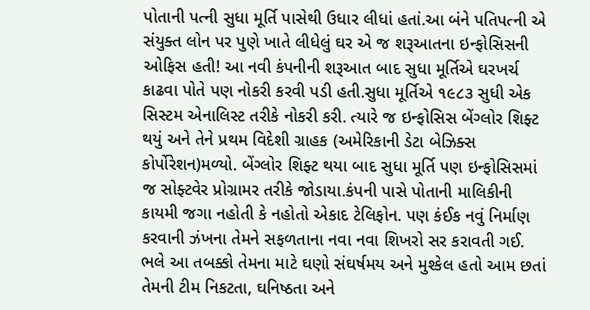પોતાની પત્ની સુધા મૂર્તિ પાસેથી ઉધાર લીધાં હતાં.આ બંને પતિપત્ની એ સંયુક્ત લોન પર પુણે ખાતે લીધેલું ઘર એ જ શરૂઆતના ઇન્ફોસિસની ઓફિસ હતી! આ નવી કંપનીની શરૂઆત બાદ સુધા મૂર્તિએ ઘરખર્ચ કાઢવા પોતે પણ નોકરી કરવી પડી હતી.સુધા મૂર્તિએ ૧૯૮૩ સુધી એક સિસ્ટમ એનાલિસ્ટ તરીકે નોકરી કરી. ત્યારે જ ઇન્ફોસિસ બેંગ્લોર શિફ્ટ થયું અને તેને પ્રથમ વિદેશી ગ્રાહક (અમેરિકાની ડેટા બેઝિક્સ કોર્પોરેશન)મળ્યો. બેંગ્લોર શિફ્ટ થયા બાદ સુધા મૂર્તિ પણ ઇન્ફોસિસમાં જ સોફ્ટવેર પ્રોગ્રામર તરીકે જોડાયા.કંપની પાસે પોતાની માલિકીની કાયમી જગા નહોતી કે નહોતો એકાદ ટેલિફોન. પણ કંઈક નવું નિર્માણ કરવાની ઝંખના તેમને સફળતાના નવા નવા શિખરો સર કરાવતી ગઈ. ભલે આ તબક્કો તેમના માટે ઘણો સંઘર્ષમય અને મુશ્કેલ હતો આમ છતાં તેમની ટીમ નિકટતા, ઘનિષ્ઠતા અને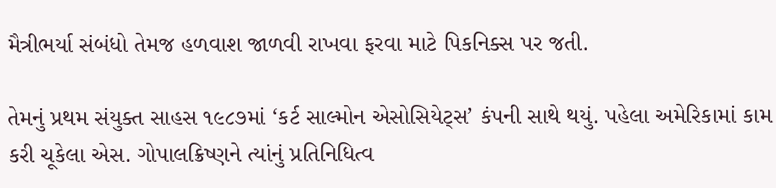મૈત્રીભર્યા સંબંધો તેમજ હળવાશ જાળવી રાખવા ફરવા માટે પિકનિક્સ પર જતી.

તેમનું પ્રથમ સંયુક્ત સાહસ ૧૯૮૭માં ‘કર્ટ સાલ્મોન એસોસિયેટ્સ’ કંપની સાથે થયું. પહેલા અમેરિકામાં કામ કરી ચૂકેલા એસ. ગોપાલક્રિષ્ણને ત્યાંનું પ્રતિનિધિત્વ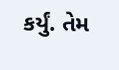કર્યું. તેમ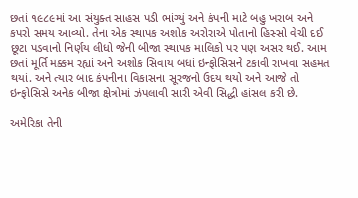છતાં ૧૯૮૯માં આ સંયુક્ત સાહસ પડી ભાંગ્યું અને કંપની માટે બહુ ખરાબ અને કપરો સમય આવ્યો. તેના એક સ્થાપક અશોક અરોરાએ પોતાનો હિસ્સો વેચી દઈ છૂટા પડવાનો નિર્ણય લીધો જેની બીજા સ્થાપક માલિકો પર પણ અસર થઈ. આમ છતાં મૂર્તિ મક્કમ રહ્યાં અને અશોક સિવાય બધાં ઇન્ફોસિસને ટકાવી રાખવા સહમત થયાં. અને ત્યાર બાદ કંપનીના વિકાસના સૂરજનો ઉદય થયો અને આજે તો ઇન્ફોસિસે અનેક બીજા ક્ષેત્રોમાં ઝંપલાવી સારી એવી સિદ્ધી હાંસલ કરી છે.

અમેરિકા તેની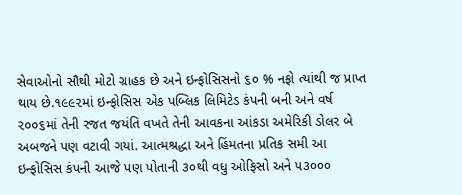સેવાઓનો સૌથી મોટો ગ્રાહક છે અને ઇન્ફોસિસનો ૬૦ % નફો ત્યાંથી જ પ્રાપ્ત થાય છે.૧૯૯૨માં ઇન્ફોસિસ એક પબ્લિક લિમિટેડ કંપની બની અને વર્ષ ૨૦૦૬માં તેની રજત જયંતિ વખતે તેની આવકના આંકડા અમેરિકી ડોલર બે અબજને પણ વટાવી ગયાં. આત્મશ્રદ્ધા અને હિંમતના પ્રતિક સમી આ ઇન્ફોસિસ કંપની આજે પણ પોતાની ૩૦થી વધુ ઓફિસો અને ૫૩૦૦૦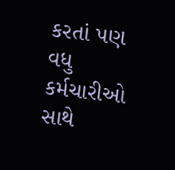કરતાં પણ વધુ કર્મચારીઓ સાથે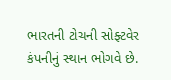ભારતની ટોચની સોફ્ટવેર કંપનીનું સ્થાન ભોગવે છે.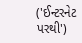('ઈન્ટરનેટ પરથી')